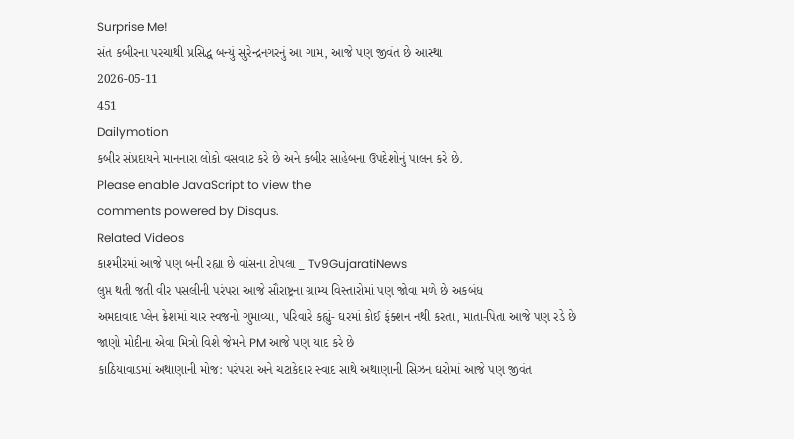Surprise Me!
સંત કબીરના પરચાથી પ્રસિદ્ધ બન્યું સુરેન્દ્રનગરનું આ ગામ, આજે પણ જીવંત છે આસ્થા
2026-05-11
451
Dailymotion
કબીર સંપ્રદાયને માનનારા લોકો વસવાટ કરે છે અને કબીર સાહેબના ઉપદેશોનું પાલન કરે છે.
Please enable JavaScript to view the
comments powered by Disqus.
Related Videos
કાશ્મીરમાં આજે પણ બની રહ્યા છે વાંસના ટોપલા _ Tv9GujaratiNews
લુપ્ત થતી જતી વીર પસલીની પરંપરા આજે સૌરાષ્ટ્રના ગ્રામ્ય વિસ્તારોમાં પણ જોવા મળે છે અકબંધ
અમદાવાદ પ્લેન ક્રેશમાં ચાર સ્વજનો ગુમાવ્યા, પરિવારે કહ્યું- ઘરમાં કોઈ ફંક્શન નથી કરતા, માતા-પિતા આજે પણ રડે છે
જાણો મોદીના એવા મિત્રો વિશે જેમને PM આજે પણ યાદ કરે છે
કાઠિયાવાડમાં અથાણાની મોજ: પરંપરા અને ચટાકેદાર સ્વાદ સાથે અથાણાની સિઝન ઘરોમાં આજે પણ જીવંત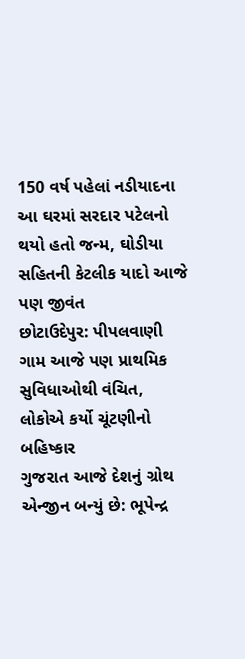150 વર્ષ પહેલાં નડીયાદના આ ઘરમાં સરદાર પટેલનો થયો હતો જન્મ, ઘોડીયા સહિતની કેટલીક યાદો આજે પણ જીવંત
છોટાઉદેપુર: પીપલવાણી ગામ આજે પણ પ્રાથમિક સુવિધાઓથી વંચિત, લોકોએ કર્યો ચૂંટણીનો બહિષ્કાર
ગુજરાત આજે દેશનું ગ્રોથ એન્જીન બન્યું છે: ભૂપેન્દ્ર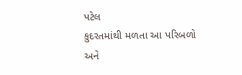પટેલ
કુદરતમાંથી મળતા આ પરિબળો અને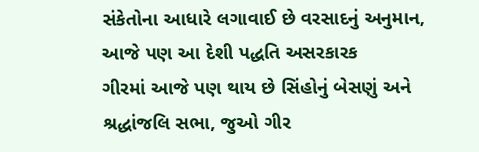સંકેતોના આધારે લગાવાઈ છે વરસાદનું અનુમાન, આજે પણ આ દેશી પદ્ધતિ અસરકારક
ગીરમાં આજે પણ થાય છે સિંહોનું બેસણું અને શ્રદ્ધાંજલિ સભા, જુઓ ગીર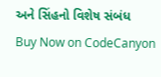અને સિંહનો વિશેષ સંબંધ
Buy Now on CodeCanyon